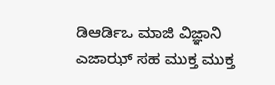ಡಿಆರ್ಡಿಒ ಮಾಜಿ ವಿಜ್ಞಾನಿ ಎಜಾಝ್ ಸಹ ಮುಕ್ತ ಮುಕ್ತ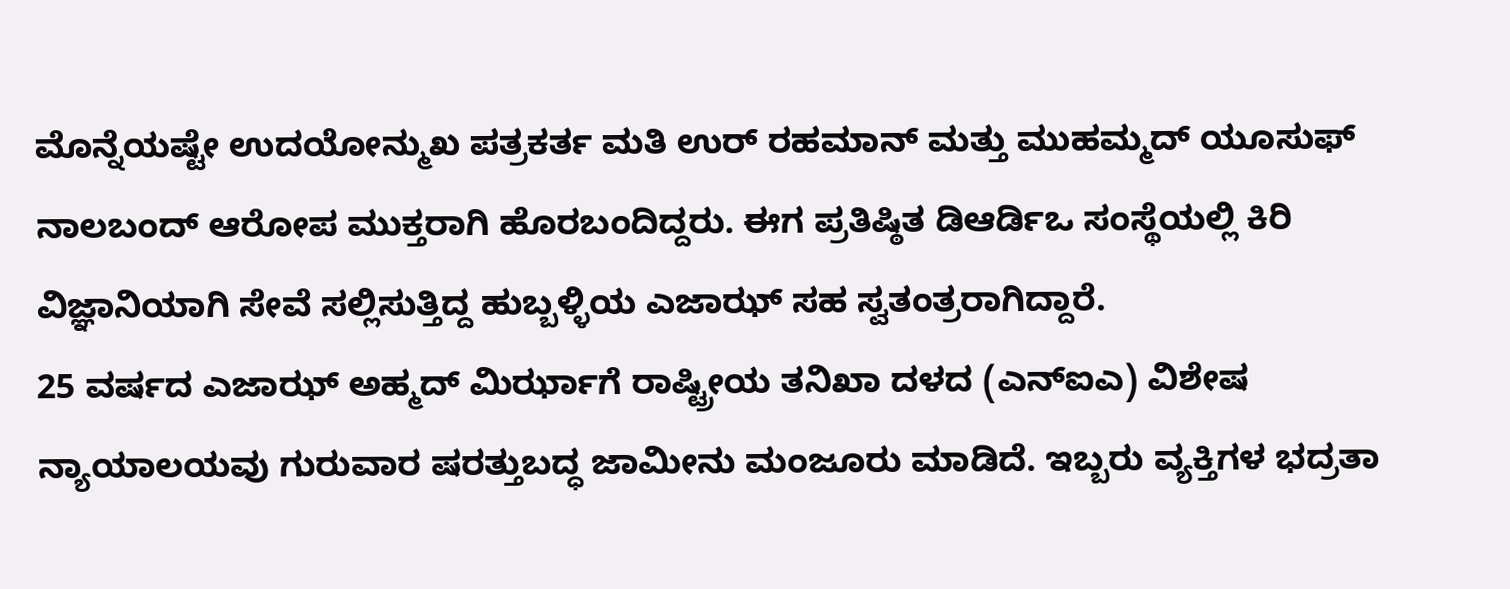ಮೊನ್ನೆಯಷ್ಟೇ ಉದಯೋನ್ಮುಖ ಪತ್ರಕರ್ತ ಮತಿ ಉರ್ ರಹಮಾನ್ ಮತ್ತು ಮುಹಮ್ಮದ್ ಯೂಸುಫ್ ನಾಲಬಂದ್ ಆರೋಪ ಮುಕ್ತರಾಗಿ ಹೊರಬಂದಿದ್ದರು. ಈಗ ಪ್ರತಿಷ್ಠಿತ ಡಿಆರ್ಡಿಒ ಸಂಸ್ಥೆಯಲ್ಲಿ ಕಿರಿ ವಿಜ್ಞಾನಿಯಾಗಿ ಸೇವೆ ಸಲ್ಲಿಸುತ್ತಿದ್ದ ಹುಬ್ಬಳ್ಳಿಯ ಎಜಾಝ್ ಸಹ ಸ್ವತಂತ್ರರಾಗಿದ್ದಾರೆ.
25 ವರ್ಷದ ಎಜಾಝ್ ಅಹ್ಮದ್ ಮಿರ್ಝಾಗೆ ರಾಷ್ಟ್ರೀಯ ತನಿಖಾ ದಳದ (ಎನ್ಐಎ) ವಿಶೇಷ ನ್ಯಾಯಾಲಯವು ಗುರುವಾರ ಷರತ್ತುಬದ್ಧ ಜಾಮೀನು ಮಂಜೂರು ಮಾಡಿದೆ. ಇಬ್ಬರು ವ್ಯಕ್ತಿಗಳ ಭದ್ರತಾ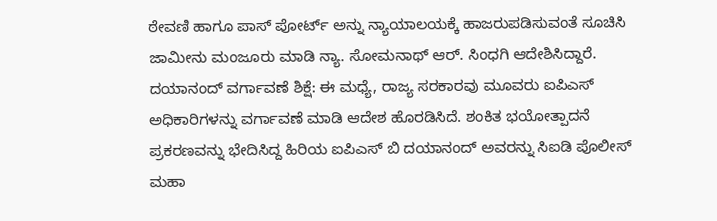ಠೇವಣಿ ಹಾಗೂ ಪಾಸ್ ಪೋರ್ಟ್ ಅನ್ನು ನ್ಯಾಯಾಲಯಕ್ಕೆ ಹಾಜರುಪಡಿಸುವಂತೆ ಸೂಚಿಸಿ ಜಾಮೀನು ಮಂಜೂರು ಮಾಡಿ ನ್ಯಾ. ಸೋಮನಾಥ್ ಆರ್. ಸಿಂಧಗಿ ಆದೇಶಿಸಿದ್ದಾರೆ.
ದಯಾನಂದ್ ವರ್ಗಾವಣೆ ಶಿಕ್ಷೆ: ಈ ಮಧ್ಯೆ, ರಾಜ್ಯ ಸರಕಾರವು ಮೂವರು ಐಪಿಎಸ್ ಅಧಿಕಾರಿಗಳನ್ನು ವರ್ಗಾವಣೆ ಮಾಡಿ ಆದೇಶ ಹೊರಡಿಸಿದೆ. ಶಂಕಿತ ಭಯೋತ್ಪಾದನೆ ಪ್ರಕರಣವನ್ನು ಭೇದಿಸಿದ್ದ ಹಿರಿಯ ಐಪಿಎಸ್ ಬಿ ದಯಾನಂದ್ ಅವರನ್ನು ಸಿಐಡಿ ಪೊಲೀಸ್ ಮಹಾ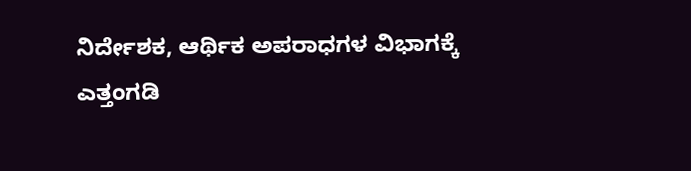ನಿರ್ದೇಶಕ, ಆರ್ಥಿಕ ಅಪರಾಧಗಳ ವಿಭಾಗಕ್ಕೆ ಎತ್ತಂಗಡಿ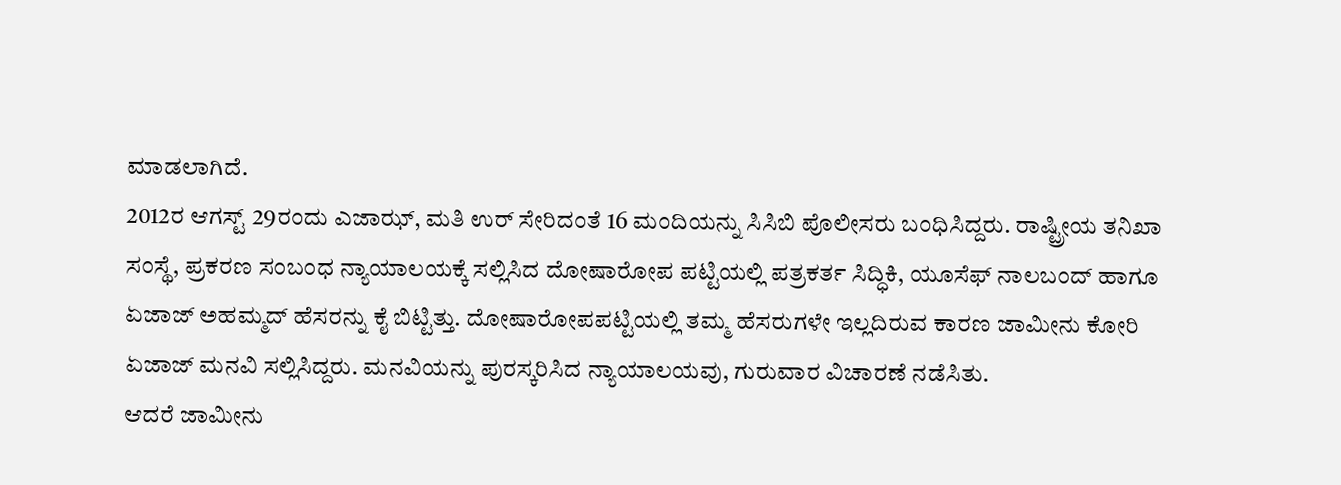ಮಾಡಲಾಗಿದೆ.
2012ರ ಆಗಸ್ಟ್ 29ರಂದು ಎಜಾಝ್, ಮತಿ ಉರ್ ಸೇರಿದಂತೆ 16 ಮಂದಿಯನ್ನು ಸಿಸಿಬಿ ಪೊಲೀಸರು ಬಂಧಿಸಿದ್ದರು. ರಾಷ್ಟ್ರೀಯ ತನಿಖಾ ಸಂಸ್ಥೆ, ಪ್ರಕರಣ ಸಂಬಂಧ ನ್ಯಾಯಾಲಯಕ್ಕೆ ಸಲ್ಲಿಸಿದ ದೋಷಾರೋಪ ಪಟ್ಟಿಯಲ್ಲಿ ಪತ್ರಕರ್ತ ಸಿದ್ಧಿಕಿ, ಯೂಸೆಫ್ ನಾಲಬಂದ್ ಹಾಗೂ ಏಜಾಜ್ ಅಹಮ್ಮದ್ ಹೆಸರನ್ನು ಕೈ ಬಿಟ್ಟಿತ್ತು. ದೋಷಾರೋಪಪಟ್ಟಿಯಲ್ಲಿ ತಮ್ಮ ಹೆಸರುಗಳೇ ಇಲ್ಲದಿರುವ ಕಾರಣ ಜಾಮೀನು ಕೋರಿ ಏಜಾಜ್ ಮನವಿ ಸಲ್ಲಿಸಿದ್ದರು. ಮನವಿಯನ್ನು ಪುರಸ್ಕರಿಸಿದ ನ್ಯಾಯಾಲಯವು, ಗುರುವಾರ ವಿಚಾರಣೆ ನಡೆಸಿತು.
ಆದರೆ ಜಾಮೀನು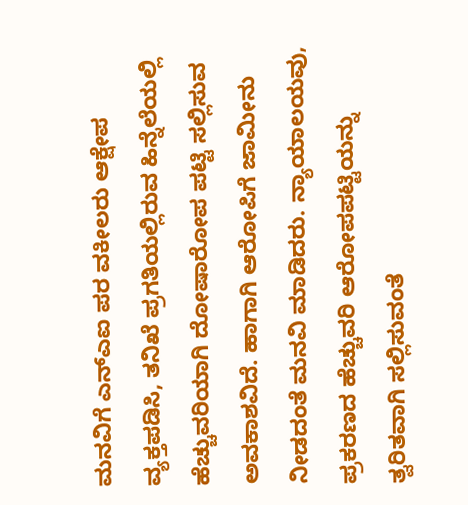ಮನವಿಗೆ ಎನ್ಎಐ ಪರ ವಕೀಲರು ಆಕ್ಷೇಪ ವ್ಯಕ್ತಪಡಿಸಿ, ತನಿಖೆ ಪ್ರಗತಿಯಲ್ಲಿರುವ ಹಿನ್ನೆಲೆಯಲ್ಲಿ ಹೆಚ್ಚುವರಿಯಾಗಿ ದೋಷಾರೋಪ ಪಟ್ಟಿ ಸಲ್ಲಿಸುವ ಅವಕಾಶವಿದೆ. ಹಾಗಾಗಿ ಆರೋಪಿಗೆ ಜಾಮೀನು ನೀಡದಂತೆ ಮನವಿ ಮಾಡಿದರು. ನ್ಯಾಯಾಲಯವು, ಪ್ರಕರಣದ ಹೆಚ್ಚುವರಿ ಆರೋಪಪಟ್ಟಿಯನ್ನು ತ್ವರಿತವಾಗಿ ಸಲ್ಲಿಸುವಂತೆ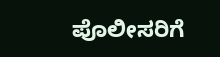ಪೊಲೀಸರಿಗೆ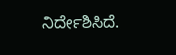ನಿರ್ದೇಶಿಸಿದೆ.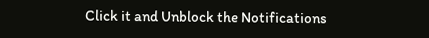Click it and Unblock the Notifications